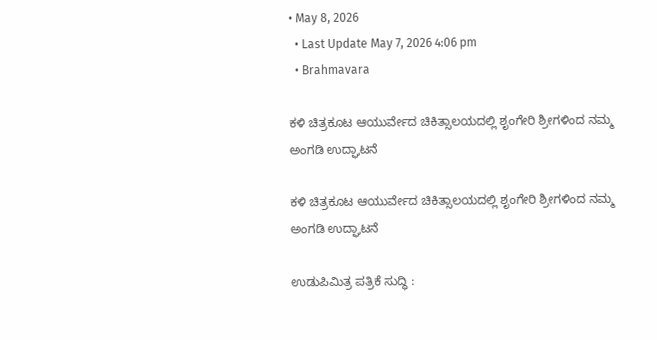• May 8, 2026
  • Last Update May 7, 2026 4:06 pm
  • Brahmavara

ಕಳಿ ಚಿತ್ರಕೂಟ ಆಯುರ್ವೇದ ಚಿಕಿತ್ಸಾಲಯದಲ್ಲಿ ಶೃಂಗೇರಿ ಶ್ರೀಗಳಿಂದ ನಮ್ಮ ಅಂಗಡಿ ಉದ್ಘಾಟನೆ

ಕಳಿ ಚಿತ್ರಕೂಟ ಆಯುರ್ವೇದ ಚಿಕಿತ್ಸಾಲಯದಲ್ಲಿ ಶೃಂಗೇರಿ ಶ್ರೀಗಳಿಂದ ನಮ್ಮ ಅಂಗಡಿ ಉದ್ಘಾಟನೆ

ಉಡುಪಿಮಿತ್ರ ಪತ್ರಿಕೆ ಸುದ್ಧಿ :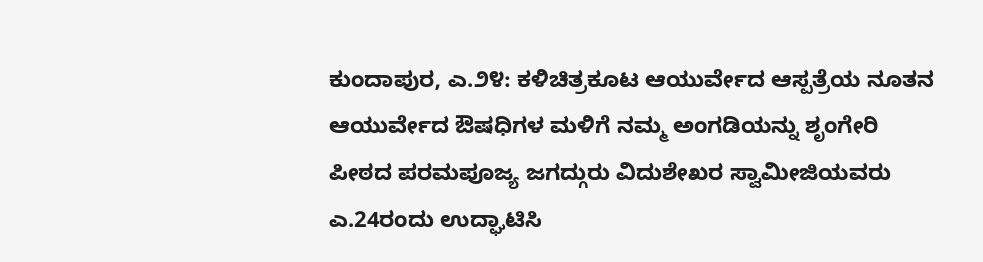ಕುಂದಾಪುರ, ಎ.೨೪: ಕಳಿಚಿತ್ರಕೂಟ ಆಯುರ್ವೇದ ಆಸ್ಪತ್ರೆಯ ನೂತನ ಆಯುರ್ವೇದ ಔಷಧಿಗಳ ಮಳಿಗೆ ನಮ್ಮ ಅಂಗಡಿಯನ್ನು ಶೃಂಗೇರಿ ಪೀಠದ ಪರಮಪೂಜ್ಯ ಜಗದ್ಗುರು ವಿದುಶೇಖರ ಸ್ವಾಮೀಜಿಯವರು ಎ.24ರಂದು ಉದ್ಘಾಟಿಸಿ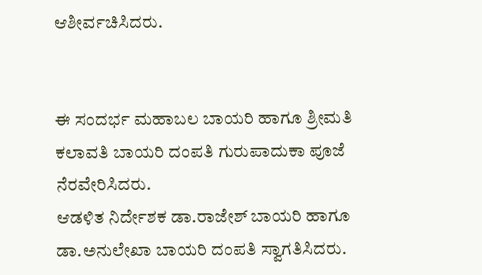ಆಶೀರ್ವಚಿಸಿದರು.


ಈ ಸಂದರ್ಭ ಮಹಾಬಲ ಬಾಯರಿ ಹಾಗೂ ಶ್ರೀಮತಿ ಕಲಾವತಿ ಬಾಯರಿ ದಂಪತಿ ಗುರುಪಾದುಕಾ ಪೂಜೆ ನೆರವೇರಿಸಿದರು.
ಆಡಳಿತ ನಿರ್ದೇಶಕ ಡಾ.ರಾಜೇಶ್ ಬಾಯರಿ ಹಾಗೂ ಡಾ.ಅನುಲೇಖಾ ಬಾಯರಿ ದಂಪತಿ ಸ್ವಾಗತಿಸಿದರು.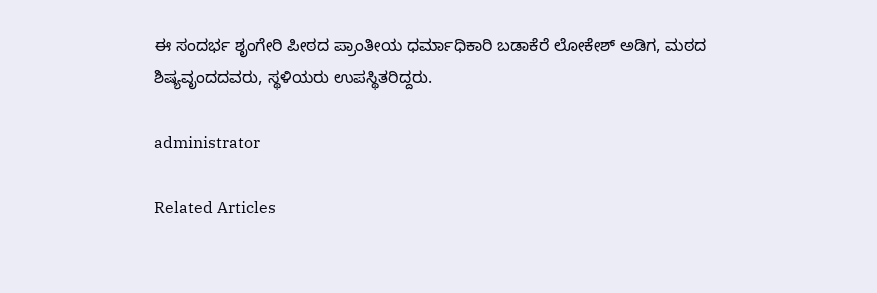ಈ ಸಂದರ್ಭ ಶೃಂಗೇರಿ ಪೀಠದ ಪ್ರಾಂತೀಯ ಧರ್ಮಾಧಿಕಾರಿ ಬಡಾಕೆರೆ ಲೋಕೇಶ್ ಅಡಿಗ, ಮಠದ ಶಿಷ್ಯವೃಂದದವರು, ಸ್ಥಳಿಯರು ಉಪಸ್ಥಿತರಿದ್ದರು.

administrator

Related Articles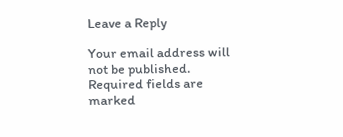Leave a Reply

Your email address will not be published. Required fields are marked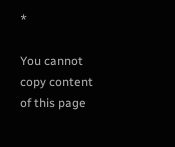*

You cannot copy content of this page